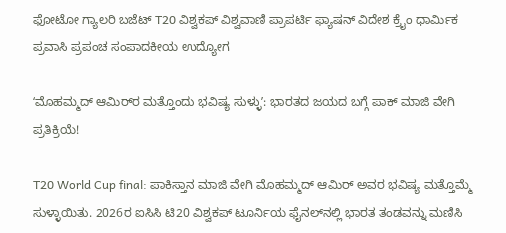ಫೋಟೋ ಗ್ಯಾಲರಿ ಬಜೆಟ್ T20 ವಿಶ್ವಕಪ್ ವಿಶ್ವವಾಣಿ ಪ್ರಾಪರ್ಟಿ ಫ್ಯಾಷನ್ ವಿದೇಶ ಕ್ರೈಂ ಧಾರ್ಮಿಕ ಪ್ರವಾಸಿ ಪ್ರಪಂಚ ಸಂಪಾದಕೀಯ ಉದ್ಯೋಗ

ʻಮೊಹಮ್ಮದ್‌ ಆಮಿರ್‌ರ ಮತ್ತೊಂದು ಭವಿಷ್ಯ ಸುಳ್ಳುʼ: ಭಾರತದ ಜಯದ ಬಗ್ಗೆ ಪಾಕ್‌ ಮಾಜಿ ವೇಗಿ ಪ್ರತಿಕ್ರಿಯೆ!

T20 World Cup final: ಪಾಕಿಸ್ತಾನ ಮಾಜಿ ವೇಗಿ ಮೊಹಮ್ಮದ್‌ ಆಮಿರ್‌ ಅವರ ಭವಿಷ್ಯ ಮತ್ತೊಮ್ಮೆ ಸುಳ್ಳಾಯಿತು. 2026ರ ಐಸಿಸಿ ಟಿ20 ವಿಶ್ವಕಪ್‌ ಟೂರ್ನಿಯ ಫೈನಲ್‌ನಲ್ಲಿ ಭಾರತ ತಂಡವನ್ನು ಮಣಿಸಿ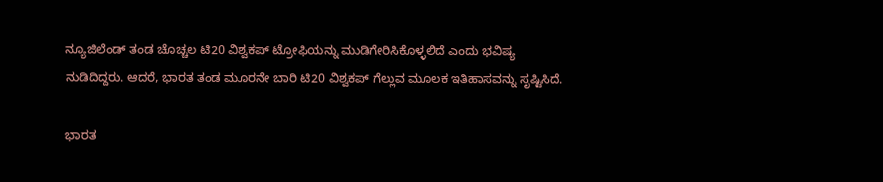ನ್ಯೂಜಿಲೆಂಡ್‌ ತಂಡ ಚೊಚ್ಚಲ ಟಿ20 ವಿಶ್ವಕಪ್‌ ಟ್ರೋಫಿಯನ್ನು ಮುಡಿಗೇರಿಸಿಕೊಳ್ಳಲಿದೆ ಎಂದು ಭವಿಷ್ಯ ನುಡಿದಿದ್ದರು. ಆದರೆ, ಭಾರತ ತಂಡ ಮೂರನೇ ಬಾರಿ ಟಿ20 ವಿಶ್ವಕಪ್‌ ಗೆಲ್ಲುವ ಮೂಲಕ ಇತಿಹಾಸವನ್ನು ಸೃಷ್ಟಿಸಿದೆ.

ಭಾರತ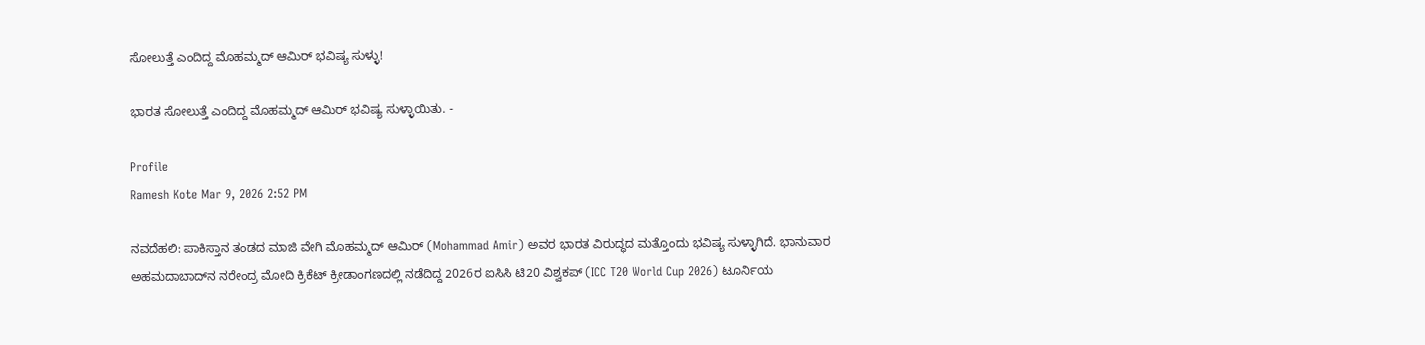ಸೋಲುತ್ತೆ ಎಂದಿದ್ದ ಮೊಹಮ್ಮದ್‌ ಆಮಿರ್‌ ಭವಿಷ್ಯ ಸುಳ್ಳು!

ಭಾರತ ಸೋಲುತ್ತೆ ಎಂದಿದ್ದ ಮೊಹಮ್ಮದ್‌ ಆಮಿರ್‌ ಭವಿಷ್ಯ ಸುಳ್ಳಾಯಿತು. -

Profile
Ramesh Kote Mar 9, 2026 2:52 PM

ನವದೆಹಲಿ: ಪಾಕಿಸ್ತಾನ ತಂಡದ ಮಾಜಿ ವೇಗಿ ಮೊಹಮ್ಮದ್‌ ಆಮಿರ್‌ (Mohammad Amir) ಅವರ ಭಾರತ ವಿರುದ್ಧದ ಮತ್ತೊಂದು ಭವಿಷ್ಯ ಸುಳ್ಳಾಗಿದೆ. ಭಾನುವಾರ ಅಹಮದಾಬಾದ್‌ನ ನರೇಂದ್ರ ಮೋದಿ ಕ್ರಿಕೆಟ್‌ ಕ್ರೀಡಾಂಗಣದಲ್ಲಿ ನಡೆದಿದ್ದ 2026ರ ಐಸಿಸಿ ಟಿ20 ವಿಶ್ವಕಪ್‌ (ICC T20 World Cup 2026) ಟೂರ್ನಿಯ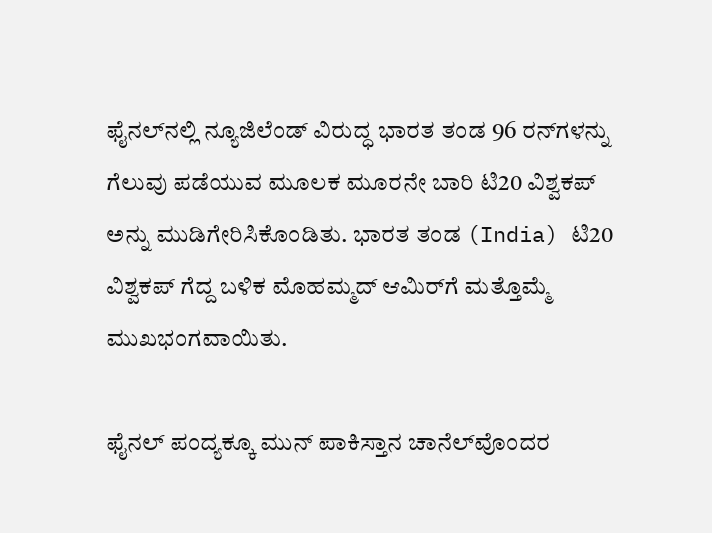ಫೈನಲ್‌ನಲ್ಲಿ ನ್ಯೂಜಿಲೆಂಡ್‌ ವಿರುದ್ಧ ಭಾರತ ತಂಡ 96 ರನ್‌ಗಳನ್ನು ಗೆಲುವು ಪಡೆಯುವ ಮೂಲಕ ಮೂರನೇ ಬಾರಿ ಟಿ20 ವಿಶ್ವಕಪ್‌ ಅನ್ನು ಮುಡಿಗೇರಿಸಿಕೊಂಡಿತು. ಭಾರತ ತಂಡ (India) ಟಿ20 ವಿಶ್ವಕಪ್‌ ಗೆದ್ದ ಬಳಿಕ ಮೊಹಮ್ಮದ್‌ ಆಮಿರ್‌ಗೆ ಮತ್ತೊಮ್ಮೆ ಮುಖಭಂಗವಾಯಿತು.

ಫೈನಲ್‌ ಪಂದ್ಯಕ್ಕೂ ಮುನ್‌ ಪಾಕಿಸ್ತಾನ ಚಾನೆಲ್‌ವೊಂದರ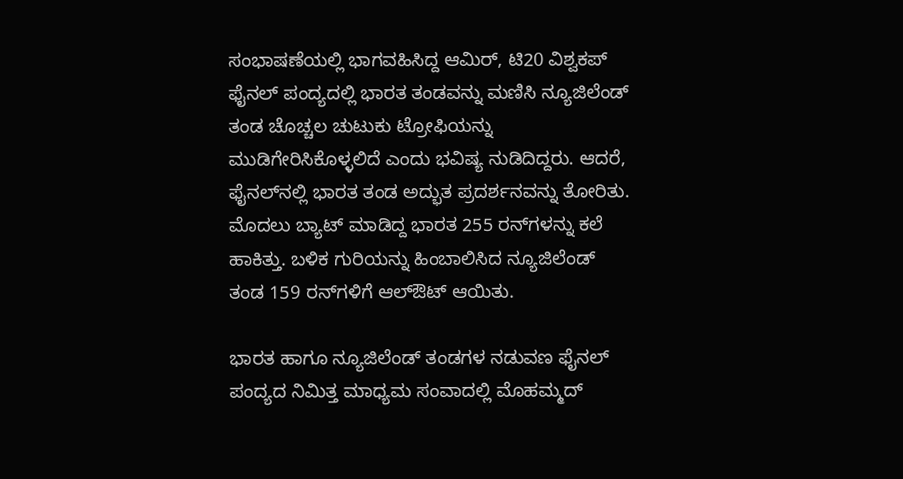ಸಂಭಾಷಣೆಯಲ್ಲಿ ಭಾಗವಹಿಸಿದ್ದ ಆಮಿರ್‌, ಟಿ20 ವಿಶ್ವಕಪ್‌ ಫೈನಲ್‌ ಪಂದ್ಯದಲ್ಲಿ ಭಾರತ ತಂಡವನ್ನು ಮಣಿಸಿ ನ್ಯೂಜಿಲೆಂಡ್‌ ತಂಡ ಚೊಚ್ಚಲ ಚುಟುಕು ಟ್ರೋಫಿಯನ್ನು ಮುಡಿಗೇರಿಸಿಕೊಳ್ಳಲಿದೆ ಎಂದು ಭವಿಷ್ಯ ನುಡಿದಿದ್ದರು. ಆದರೆ, ಫೈನಲ್‌ನಲ್ಲಿ ಭಾರತ ತಂಡ ಅದ್ಭುತ ಪ್ರದರ್ಶನವನ್ನು ತೋರಿತು. ಮೊದಲು ಬ್ಯಾಟ್‌ ಮಾಡಿದ್ದ ಭಾರತ 255 ರನ್‌ಗಳನ್ನು ಕಲೆ ಹಾಕಿತ್ತು. ಬಳಿಕ ಗುರಿಯನ್ನು ಹಿಂಬಾಲಿಸಿದ ನ್ಯೂಜಿಲೆಂಡ್‌ ತಂಡ 159 ರನ್‌ಗಳಿಗೆ ಆಲ್‌ಔಟ್‌ ಆಯಿತು.

ಭಾರತ ಹಾಗೂ ನ್ಯೂಜಿಲೆಂಡ್‌ ತಂಡಗಳ ನಡುವಣ ಫೈನಲ್‌ ಪಂದ್ಯದ ನಿಮಿತ್ತ ಮಾಧ್ಯಮ ಸಂವಾದಲ್ಲಿ ಮೊಹಮ್ಮದ್‌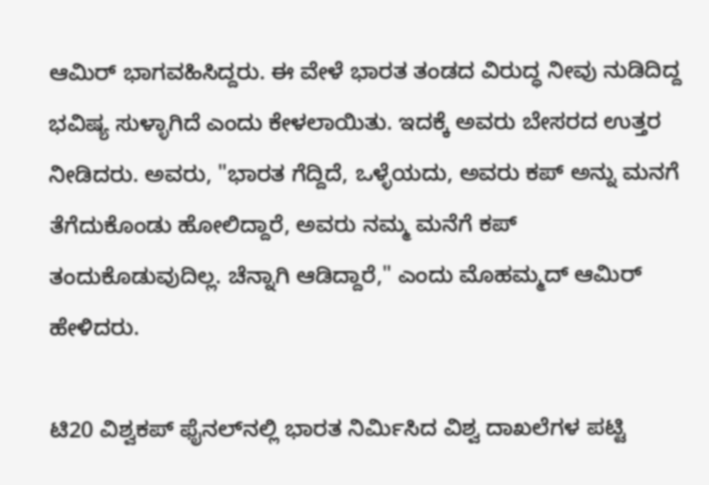ಆಮಿರ್‌ ಭಾಗವಹಿಸಿದ್ದರು. ಈ ವೇಳೆ ಭಾರತ ತಂಡದ ವಿರುದ್ಧ ನೀವು ನುಡಿದಿದ್ದ ಭವಿಷ್ಯ ಸುಳ್ಳಾಗಿದೆ ಎಂದು ಕೇಳಲಾಯಿತು. ಇದಕ್ಕೆ ಅವರು ಬೇಸರದ ಉತ್ತರ ನೀಡಿದರು. ಅವರು, "ಭಾರತ ಗೆದ್ದಿದೆ, ಒಳ್ಳೆಯದು, ಅವರು ಕಪ್‌ ಅನ್ನು ಮನಗೆ ತೆಗೆದುಕೊಂಡು ಹೋಲಿದ್ದಾರೆ, ಅವರು ನಮ್ಮ ಮನೆಗೆ ಕಪ್‌ ತಂದುಕೊಡುವುದಿಲ್ಲ. ಚೆನ್ನಾಗಿ ಆಡಿದ್ದಾರೆ," ಎಂದು ಮೊಹಮ್ಮದ್‌ ಆಮಿರ್‌ ಹೇಳಿದರು.

ಟಿ20 ವಿಶ್ವಕಪ್ ಫೈನಲ್‌ನಲ್ಲಿ ಭಾರತ ನಿರ್ಮಿಸಿದ ವಿಶ್ವ ದಾಖಲೆಗಳ ಪಟ್ಟಿ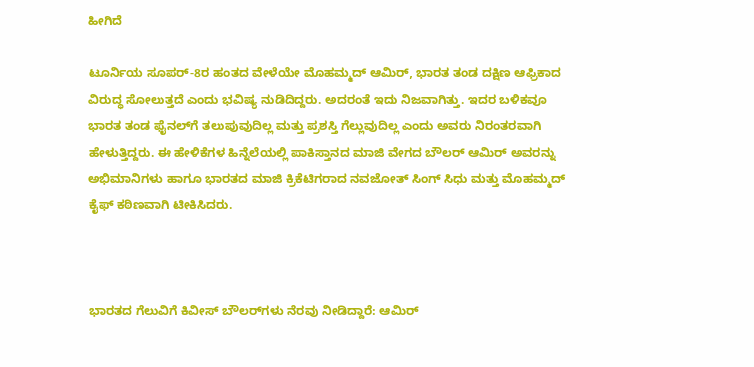ಹೀಗಿದೆ

ಟೂರ್ನಿಯ ಸೂಪರ್‌-8ರ ಹಂತದ ವೇಳೆಯೇ ಮೊಹಮ್ಮದ್‌ ಆಮಿರ್, ಭಾರತ ತಂಡ ದಕ್ಷಿಣ ಆಫ್ರಿಕಾದ ವಿರುದ್ಧ ಸೋಲುತ್ತದೆ ಎಂದು ಭವಿಷ್ಯ ನುಡಿದಿದ್ದರು. ಅದರಂತೆ ಇದು ನಿಜವಾಗಿತ್ತು. ಇದರ ಬಳಿಕವೂ ಭಾರತ ತಂಡ ಫೈನಲ್‌ಗೆ ತಲುಪುವುದಿಲ್ಲ ಮತ್ತು ಪ್ರಶಸ್ತಿ ಗೆಲ್ಲುವುದಿಲ್ಲ ಎಂದು ಅವರು ನಿರಂತರವಾಗಿ ಹೇಳುತ್ತಿದ್ದರು. ಈ ಹೇಳಿಕೆಗಳ ಹಿನ್ನೆಲೆಯಲ್ಲಿ ಪಾಕಿಸ್ತಾನದ ಮಾಜಿ ವೇಗದ ಬೌಲರ್ ಆಮಿರ್ ಅವರನ್ನು ಅಭಿಮಾನಿಗಳು ಹಾಗೂ ಭಾರತದ ಮಾಜಿ ಕ್ರಿಕೆಟಿಗರಾದ ನವಜೋತ್ ಸಿಂಗ್ ಸಿಧು ಮತ್ತು ಮೊಹಮ್ಮದ್ ಕೈಫ್ ಕಠಿಣವಾಗಿ ಟೀಕಿಸಿದರು.



ಭಾರತದ ಗೆಲುವಿಗೆ ಕಿವೀಸ್‌ ಬೌಲರ್‌ಗಳು ನೆರವು ನೀಡಿದ್ದಾರೆ: ಆಮಿರ್‌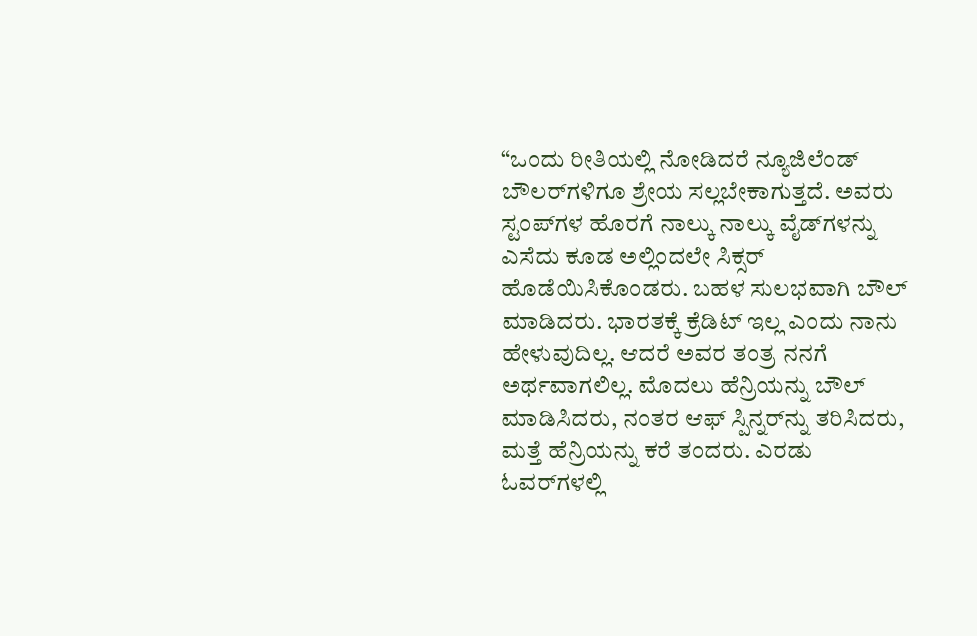“ಒಂದು ರೀತಿಯಲ್ಲಿ ನೋಡಿದರೆ ನ್ಯೂಜಿಲೆಂಡ್ ಬೌಲರ್‌ಗಳಿಗೂ ಶ್ರೇಯ ಸಲ್ಲಬೇಕಾಗುತ್ತದೆ. ಅವರು ಸ್ಟಂಪ್‌ಗಳ ಹೊರಗೆ ನಾಲ್ಕು ನಾಲ್ಕು ವೈಡ್‌ಗಳನ್ನು ಎಸೆದು ಕೂಡ ಅಲ್ಲಿಂದಲೇ ಸಿಕ್ಸರ್ ಹೊಡೆಯಿಸಿಕೊಂಡರು. ಬಹಳ ಸುಲಭವಾಗಿ ಬೌಲ್ ಮಾಡಿದರು. ಭಾರತಕ್ಕೆ ಕ್ರೆಡಿಟ್ ಇಲ್ಲ ಎಂದು ನಾನು ಹೇಳುವುದಿಲ್ಲ. ಆದರೆ ಅವರ ತಂತ್ರ ನನಗೆ ಅರ್ಥವಾಗಲಿಲ್ಲ. ಮೊದಲು ಹೆನ್ರಿಯನ್ನು ಬೌಲ್‌ ಮಾಡಿಸಿದರು, ನಂತರ ಆಫ್‌ ಸ್ಪಿನ್ನರ್‌ನ್ನು ತರಿಸಿದರು, ಮತ್ತೆ ಹೆನ್ರಿಯನ್ನು ಕರೆ ತಂದರು. ಎರಡು ಓವರ್‌ಗಳಲ್ಲಿ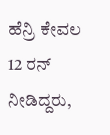ಹೆನ್ರಿ ಕೇವಲ 12 ರನ್ ನೀಡಿದ್ದರು,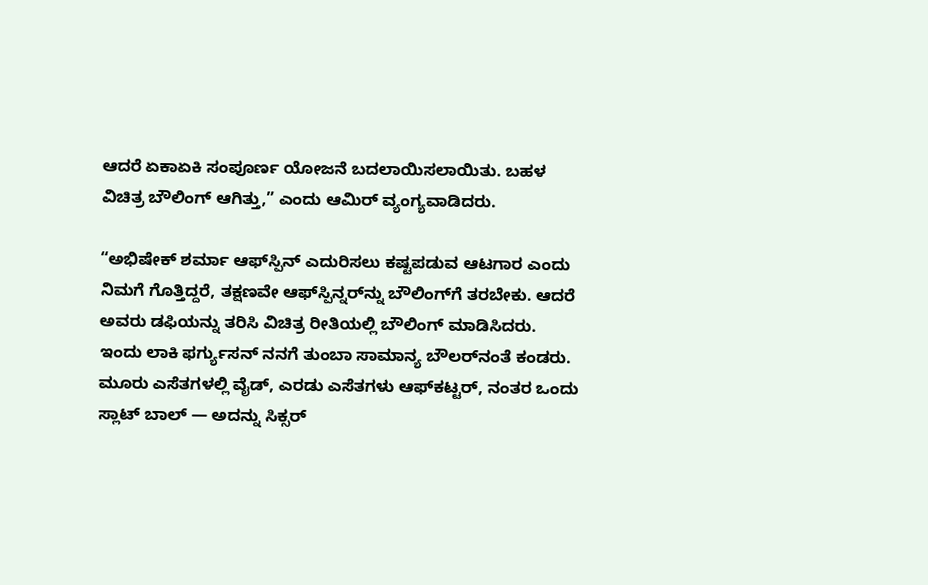ಆದರೆ ಏಕಾಏಕಿ ಸಂಪೂರ್ಣ ಯೋಜನೆ ಬದಲಾಯಿಸಲಾಯಿತು. ಬಹಳ ವಿಚಿತ್ರ ಬೌಲಿಂಗ್ ಆಗಿತ್ತು,” ಎಂದು ಆಮಿರ್‌ ವ್ಯಂಗ್ಯವಾಡಿದರು.

“ಅಭಿಷೇಕ್ ಶರ್ಮಾ ಆಫ್‌ಸ್ಪಿನ್ ಎದುರಿಸಲು ಕಷ್ಟಪಡುವ ಆಟಗಾರ ಎಂದು ನಿಮಗೆ ಗೊತ್ತಿದ್ದರೆ, ತಕ್ಷಣವೇ ಆಫ್‌ಸ್ಪಿನ್ನರ್‌ನ್ನು ಬೌಲಿಂಗ್‌ಗೆ ತರಬೇಕು. ಆದರೆ ಅವರು ಡಫಿಯನ್ನು ತರಿಸಿ ವಿಚಿತ್ರ ರೀತಿಯಲ್ಲಿ ಬೌಲಿಂಗ್ ಮಾಡಿಸಿದರು. ಇಂದು ಲಾಕಿ ಫರ್ಗ್ಯುಸನ್ ನನಗೆ ತುಂಬಾ ಸಾಮಾನ್ಯ ಬೌಲರ್‌ನಂತೆ ಕಂಡರು. ಮೂರು ಎಸೆತಗಳಲ್ಲಿ ವೈಡ್, ಎರಡು ಎಸೆತಗಳು ಆಫ್‌ಕಟ್ಟರ್, ನಂತರ ಒಂದು ಸ್ಲಾಟ್ ಬಾಲ್ — ಅದನ್ನು ಸಿಕ್ಸರ್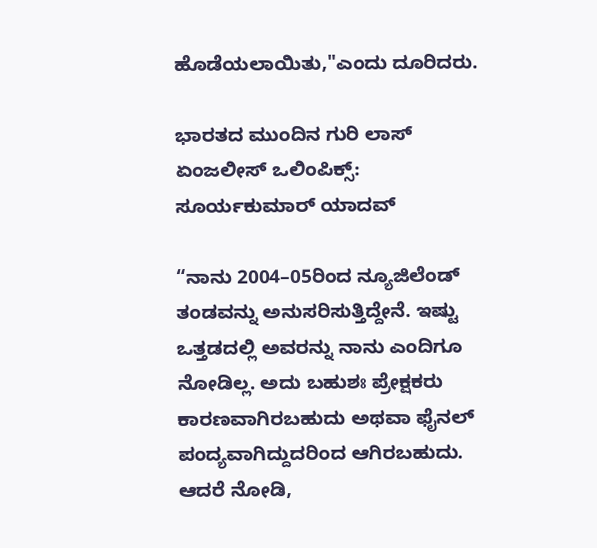ಹೊಡೆಯಲಾಯಿತು,"ಎಂದು ದೂರಿದರು.

ಭಾರತದ ಮುಂದಿನ ಗುರಿ ಲಾಸ್ ಏಂಜಲೀಸ್ ಒಲಿಂಪಿಕ್ಸ್: ಸೂರ್ಯಕುಮಾರ್ ಯಾದವ್

“ನಾನು 2004–05ರಿಂದ ನ್ಯೂಜಿಲೆಂಡ್ ತಂಡವನ್ನು ಅನುಸರಿಸುತ್ತಿದ್ದೇನೆ. ಇಷ್ಟು ಒತ್ತಡದಲ್ಲಿ ಅವರನ್ನು ನಾನು ಎಂದಿಗೂ ನೋಡಿಲ್ಲ. ಅದು ಬಹುಶಃ ಪ್ರೇಕ್ಷಕರು ಕಾರಣವಾಗಿರಬಹುದು ಅಥವಾ ಫೈನಲ್ ಪಂದ್ಯವಾಗಿದ್ದುದರಿಂದ ಆಗಿರಬಹುದು. ಆದರೆ ನೋಡಿ,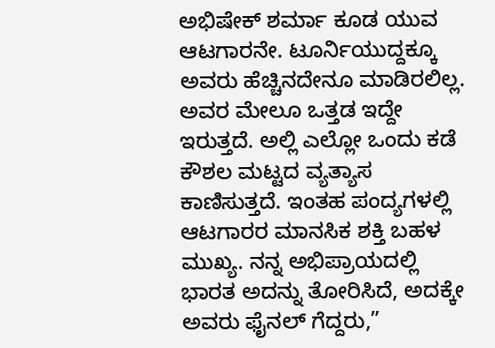ಅಭಿಷೇಕ್ ಶರ್ಮಾ ಕೂಡ ಯುವ ಆಟಗಾರನೇ. ಟೂರ್ನಿಯುದ್ದಕ್ಕೂ ಅವರು ಹೆಚ್ಚಿನದೇನೂ ಮಾಡಿರಲಿಲ್ಲ. ಅವರ ಮೇಲೂ ಒತ್ತಡ ಇದ್ದೇ ಇರುತ್ತದೆ. ಅಲ್ಲಿ ಎಲ್ಲೋ ಒಂದು ಕಡೆ ಕೌಶಲ ಮಟ್ಟದ ವ್ಯತ್ಯಾಸ ಕಾಣಿಸುತ್ತದೆ. ಇಂತಹ ಪಂದ್ಯಗಳಲ್ಲಿ ಆಟಗಾರರ ಮಾನಸಿಕ ಶಕ್ತಿ ಬಹಳ ಮುಖ್ಯ. ನನ್ನ ಅಭಿಪ್ರಾಯದಲ್ಲಿ ಭಾರತ ಅದನ್ನು ತೋರಿಸಿದೆ, ಅದಕ್ಕೇ ಅವರು ಫೈನಲ್ ಗೆದ್ದರು,”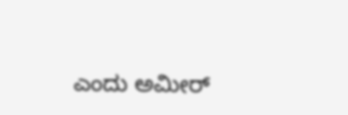ಎಂದು ಅಮೀರ್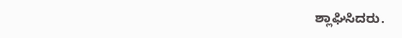ಶ್ಲಾಘಿಸಿದರು.